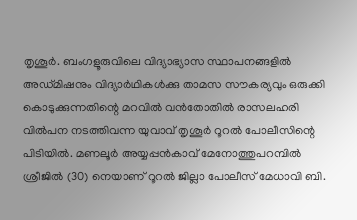തൃശൂർ. ബംഗളൂരുവിലെ വിദ്യാഭ്യാസ സ്ഥാപനങ്ങളിൽ അഡ്മിഷനും വിദ്യാർഥികൾക്കു താമസ സൗകര്യവും ഒരുക്കി കൊടുക്കുന്നതിന്റെ മറവിൽ വൻതോതിൽ രാസലഹരി വിൽപന നടത്തിവന്ന യുവാവ് തൃശൂർ റൂറൽ പോലീസിന്റെ പിടിയിൽ. മണലൂർ അയ്യപ്പൻകാവ് മേനോത്തുപറമ്പിൽ ശ്രീജിൽ (30) നെയാണ് റൂറൽ ജില്ലാ പോലീസ് മേധാവി ബി.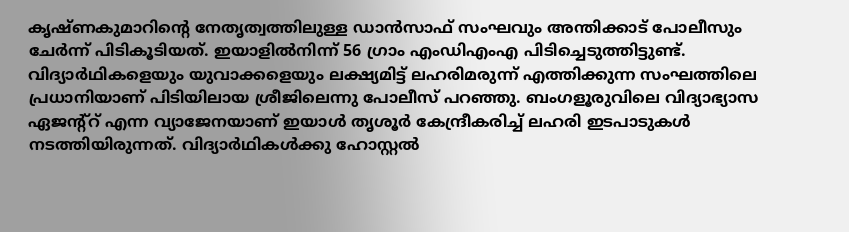കൃഷ്ണകുമാറിന്റെ നേതൃത്വത്തിലുള്ള ഡാൻസാഫ് സംഘവും അന്തിക്കാട് പോലീസും ചേർന്ന് പിടികൂടിയത്. ഇയാളിൽനിന്ന് 56 ഗ്രാം എംഡിഎംഎ പിടിച്ചെടുത്തിട്ടുണ്ട്.
വിദ്യാർഥികളെയും യുവാക്കളെയും ലക്ഷ്യമിട്ട് ലഹരിമരുന്ന് എത്തിക്കുന്ന സംഘത്തിലെ പ്രധാനിയാണ് പിടിയിലായ ശ്രീജിലെന്നു പോലീസ് പറഞ്ഞു. ബംഗളൂരുവിലെ വിദ്യാഭ്യാസ ഏജന്റ്റ് എന്ന വ്യാജേനയാണ് ഇയാൾ തൃശൂർ കേന്ദ്രീകരിച്ച് ലഹരി ഇടപാടുകൾ നടത്തിയിരുന്നത്. വിദ്യാർഥികൾക്കു ഹോസ്റ്റൽ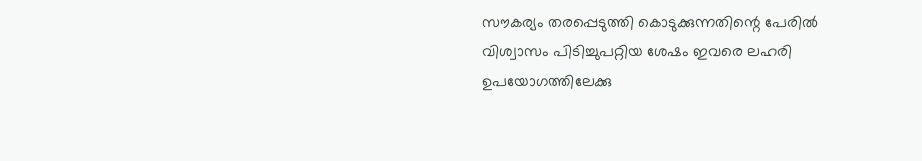സൗകര്യം തരപ്പെടുത്തി കൊടുക്കുന്നതിന്റെ പേരിൽ വിശ്വാസം പിടിച്ചുപറ്റിയ ശേഷം ഇവരെ ലഹരി ഉപയോഗത്തിലേക്കു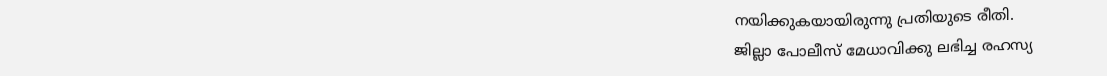നയിക്കുകയായിരുന്നു പ്രതിയുടെ രീതി.
ജില്ലാ പോലീസ് മേധാവിക്കു ലഭിച്ച രഹസ്യ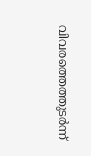വിവരത്തെത്തുടർന്ന്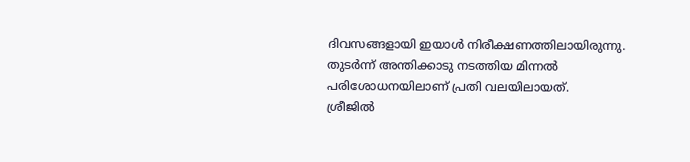ദിവസങ്ങളായി ഇയാൾ നിരീക്ഷണത്തിലായിരുന്നു. തുടർന്ന് അന്തിക്കാടു നടത്തിയ മിന്നൽ പരിശോധനയിലാണ് പ്രതി വലയിലായത്.
ശ്രീജിൽ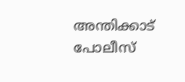അന്തിക്കാട് പോലീസ്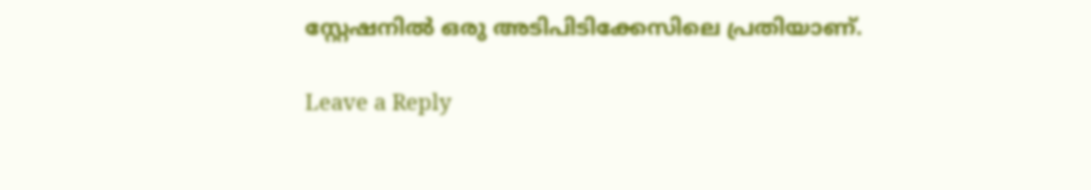സ്റ്റേഷനിൽ ഒരു അടിപിടിക്കേസിലെ പ്രതിയാണ്.

Leave a Reply